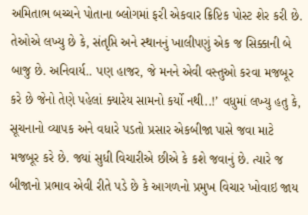અમિતાભ બચ્ચને પોતાના બ્લોગમાં ફરી એકવાર ક્રિપ્ટિક પોસ્ટ શેર કરી છે. તેઓએ લખ્યુ છે કે, સંતૃપ્તિ અને સ્થાનનું ખાલીપણું એક જ સિક્કાની બે બાજુ છે. અનિવાર્ય.. પણ હાજર, જે મનને એવી વસ્તુઓ કરવા મજબૂર કરે છે જેનો તેણે પહેલાં ક્યારેય સામનો કર્યો નથી..!’ વધુમાં લખ્યુ હતુ કે, સૂચનાનો વ્યાપક અને વધારે પડતો પ્રસાર એકબીજા પાસે જવા માટે મજબૂર કરે છે. જ્યાં સુધી વિચારીએ છીએ કે કશે જવાનું છે. ત્યારે જ બીજાનો પ્રભાવ એવી રીતે પડે છે કે આગળનો પ્રમુખ વિચાર ખોવાઇ જાય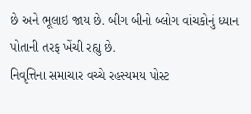છે અને ભૂલાઇ જાય છે. બીગ બીનો બ્લોગ વાંચકોનું ધ્યાન પોતાની તરફ ખેંચી રહ્યુ છે.
નિવૃત્તિના સમાચાર વચ્ચે રહસ્યમય પોસ્ટ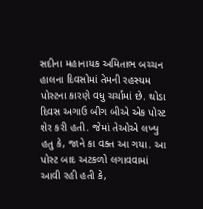સદીના મહાનાયક અમિતાભ બચ્ચન હાલના દિવસોમાં તેમની રહસ્યમ પોસ્ટના કારણે વધુ ચર્ચામાં છે. થોડા દિવસ અગાઉ બીગ બીએ એક પોસ્ટ શેર કરી હતી. જેમાં તેઓએ લખ્યુ હતુ કે, જાને કા વક્ત આ ગયા. આ પોસ્ટ બાદ અટકળો લગાવવામાં આવી રહી હતી કે,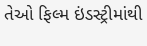તેઓ ફિલ્મ ઇંડસ્ટ્રીમાંથી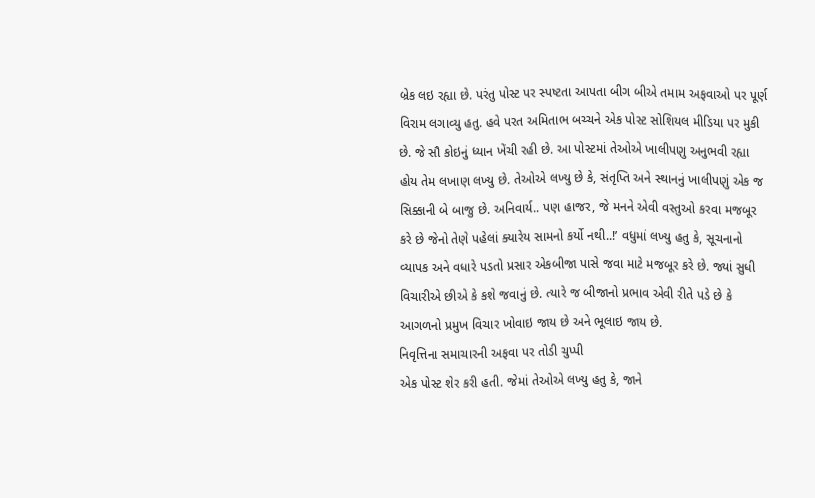બ્રેક લઇ રહ્યા છે. પરંતુ પોસ્ટ પર સ્પષ્ટતા આપતા બીગ બીએ તમામ અફવાઓ પર પૂર્ણ વિરામ લગાવ્યુ હતુ. હવે પરત અમિતાભ બચ્ચને એક પોસ્ટ સોશિયલ મીડિયા પર મુકી છે. જે સૌ કોઇનું ધ્યાન ખેંચી રહી છે. આ પોસ્ટમાં તેઓએ ખાલીપણુ અનુભવી રહ્યા હોય તેમ લખાણ લખ્યુ છે. તેઓએ લખ્યુ છે કે, સંતૃપ્તિ અને સ્થાનનું ખાલીપણું એક જ સિક્કાની બે બાજુ છે. અનિવાર્ય.. પણ હાજર, જે મનને એવી વસ્તુઓ કરવા મજબૂર કરે છે જેનો તેણે પહેલાં ક્યારેય સામનો કર્યો નથી..!’ વધુમાં લખ્યુ હતુ કે, સૂચનાનો વ્યાપક અને વધારે પડતો પ્રસાર એકબીજા પાસે જવા માટે મજબૂર કરે છે. જ્યાં સુધી વિચારીએ છીએ કે કશે જવાનું છે. ત્યારે જ બીજાનો પ્રભાવ એવી રીતે પડે છે કે આગળનો પ્રમુખ વિચાર ખોવાઇ જાય છે અને ભૂલાઇ જાય છે.
નિવૃત્તિના સમાચારની અફવા પર તોડી ચુપ્પી
એક પોસ્ટ શેર કરી હતી. જેમાં તેઓએ લખ્યુ હતુ કે, જાને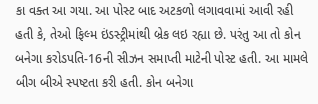કા વક્ત આ ગયા. આ પોસ્ટ બાદ અટકળો લગાવવામાં આવી રહી હતી કે, તેઓ ફિલ્મ ઇંડસ્ટ્રીમાંથી બ્રેક લઇ રહ્યા છે. પરંતુ આ તો કોન બનેગા કરોડપતિ-16ની સીઝન સમાપ્તી માટેની પોસ્ટ હતી. આ મામલે બીગ બીએ સ્પષ્ટતા કરી હતી. કોન બનેગા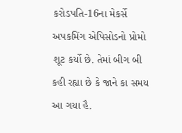કરોડપતિ-16ના મેકર્સે અપકમિંગ એપિસોડનો પ્રોમો શૂટ કર્યો છે. તેમાં બીગ બી કહી રહ્યા છે કે જાને કા સમય આ ગયા હૈ.